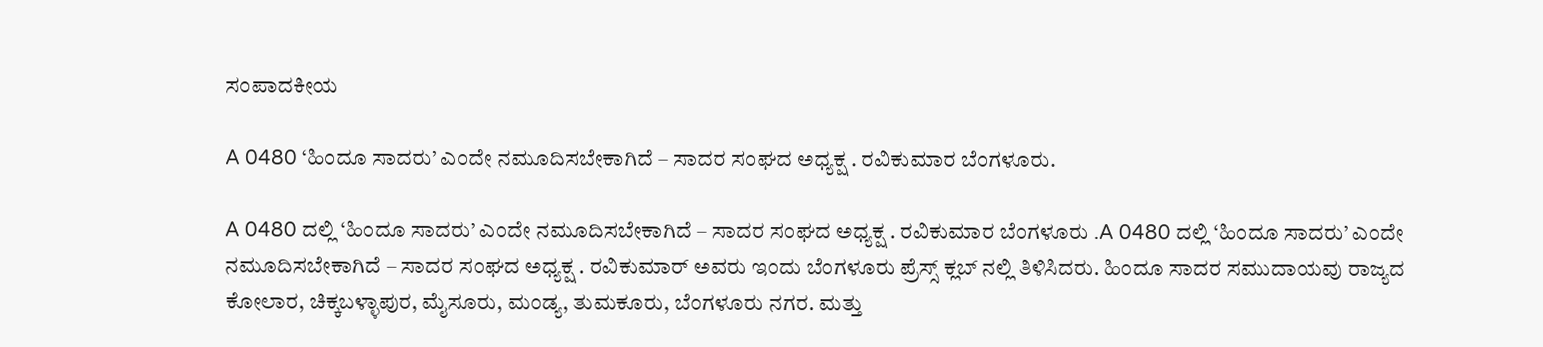ಸಂಪಾದಕೀಯ

A 0480 ‘ಹಿಂದೂ ಸಾದರು’ ಎಂದೇ ನಮೂದಿಸಬೇಕಾಗಿದೆ – ಸಾದರ ಸಂಘದ ಅಧ್ಯಕ್ಷ . ರವಿಕುಮಾರ ಬೆಂಗಳೂರು.

A 0480 ದಲ್ಲಿ ‘ಹಿಂದೂ ಸಾದರು’ ಎಂದೇ ನಮೂದಿಸಬೇಕಾಗಿದೆ – ಸಾದರ ಸಂಘದ ಅಧ್ಯಕ್ಷ . ರವಿಕುಮಾರ ಬೆಂಗಳೂರು .A 0480 ದಲ್ಲಿ ‘ಹಿಂದೂ ಸಾದರು’ ಎಂದೇ ನಮೂದಿಸಬೇಕಾಗಿದೆ – ಸಾದರ ಸಂಘದ ಅಧ್ಯಕ್ಷ . ರವಿಕುಮಾರ್ ಅವರು ಇಂದು ಬೆಂಗಳೂರು ಪ್ರೆಸ್ಸ್ ಕ್ಲಬ್ ನಲ್ಲಿ ತಿಳಿಸಿದರು. ಹಿಂದೂ ಸಾದರ ಸಮುದಾಯವು ರಾಜ್ಯದ ಕೋಲಾರ, ಚಿಕ್ಕಬಳ್ಳಾಪುರ, ಮೈಸೂರು, ಮಂಡ್ಯ, ತುಮಕೂರು, ಬೆಂಗಳೂರು ನಗರ. ಮತ್ತು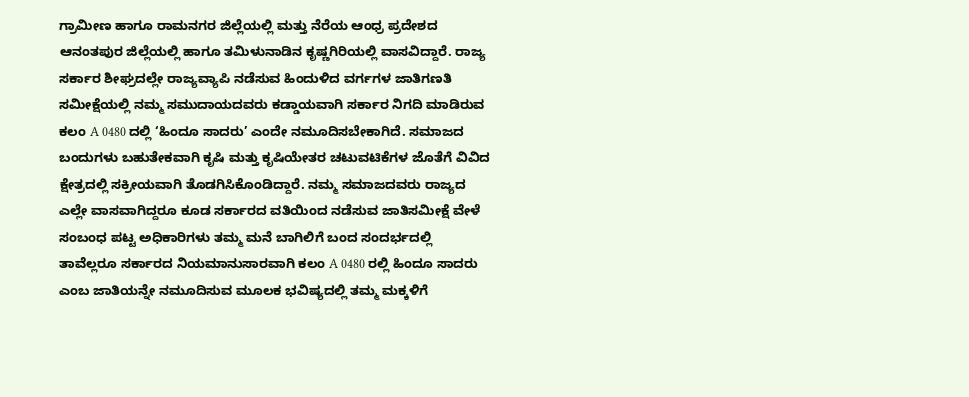ಗ್ರಾಮೀಣ ಹಾಗೂ ರಾಮನಗರ ಜಿಲ್ಲೆಯಲ್ಲಿ ಮತ್ತು ನೆರೆಯ ಆಂಧ್ರ ಪ್ರದೇಶದ ಆನಂತಪುರ ಜಿಲ್ಲೆಯಲ್ಲಿ ಹಾಗೂ ತಮಿಳುನಾಡಿನ ಕೃಷ್ಣಗಿರಿಯಲ್ಲಿ ವಾಸವಿದ್ದಾರೆ. ರಾಜ್ಯ ಸರ್ಕಾರ ಶೀಘ್ರದಲ್ಲೇ ರಾಜ್ಯವ್ಯಾಪಿ ನಡೆಸುವ ಹಿಂದುಳಿದ ವರ್ಗಗಳ ಜಾತಿಗಣತಿ ಸಮೀಕ್ಷೆಯಲ್ಲಿ ನಮ್ಮ ಸಮುದಾಯದವರು ಕಡ್ಡಾಯವಾಗಿ ಸರ್ಕಾರ ನಿಗದಿ ಮಾಡಿರುವ ಕಲಂ A 0480 ದಲ್ಲಿ ‘ಹಿಂದೂ ಸಾದರು’ ಎಂದೇ ನಮೂದಿಸಬೇಕಾಗಿದೆ. ಸಮಾಜದ ಬಂದುಗಳು ಬಹುತೇಕವಾಗಿ ಕೃಷಿ ಮತ್ತು ಕೃಷಿಯೇತರ ಚಟುವಟಿಕೆಗಳ ಜೊತೆಗೆ ವಿವಿದ ಕ್ಷೇತ್ರದಲ್ಲಿ ಸಕ್ರೀಯವಾಗಿ ತೊಡಗಿಸಿಕೊಂಡಿದ್ದಾರೆ. ನಮ್ಮ ಸಮಾಜದವರು ರಾಜ್ಯದ ಎಲ್ಲೇ ವಾಸವಾಗಿದ್ದರೂ ಕೂಡ ಸರ್ಕಾರದ ವತಿಯಿಂದ ನಡೆಸುವ ಜಾತಿಸಮೀಕ್ಷೆ ವೇಳೆ ಸಂಬಂಧ ಪಟ್ಟ ಅಧಿಕಾರಿಗಳು ತಮ್ಮ ಮನೆ ಬಾಗಿಲಿಗೆ ಬಂದ ಸಂದರ್ಭದಲ್ಲಿ ತಾವೆಲ್ಲರೂ ಸರ್ಕಾರದ ನಿಯಮಾನುಸಾರವಾಗಿ ಕಲಂ A 0480 ರಲ್ಲಿ ಹಿಂದೂ ಸಾದರು ಎಂಬ ಜಾತಿಯನ್ನೇ ನಮೂದಿಸುವ ಮೂಲಕ ಭವಿಷ್ಯದಲ್ಲಿ ತಮ್ಮ ಮಕ್ಕಳಿಗೆ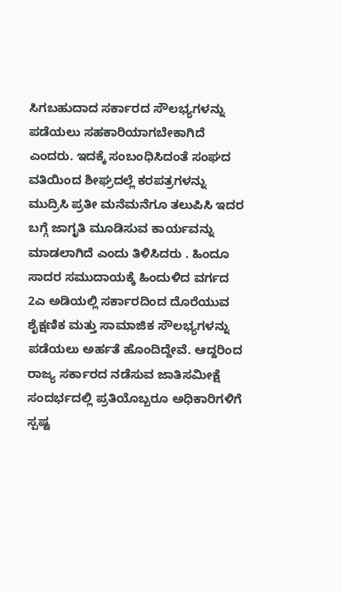ಸಿಗಬಹುದಾದ ಸರ್ಕಾರದ ಸೌಲಭ್ಯಗಳನ್ನು ಪಡೆಯಲು ಸಹಕಾರಿಯಾಗಬೇಕಾಗಿದೆ ಎಂದರು. ಇದಕ್ಕೆ ಸಂಬಂಧಿಸಿದಂತೆ ಸಂಘದ ವತಿಯಿಂದ ಶೀಘ್ರದಲ್ಲೆ ಕರಪತ್ರಗಳನ್ನು ಮುದ್ರಿಸಿ ಪ್ರತೀ ಮನೆಮನೆಗೂ ತಲುಪಿಸಿ ಇದರ ಬಗ್ಗೆ ಜಾಗೃತಿ ಮೂಡಿಸುವ ಕಾರ್ಯವನ್ನು ಮಾಡಲಾಗಿದೆ ಎಂದು ತಿಳಿಸಿದರು . ಹಿಂದೂ ಸಾದರ ಸಮುದಾಯಕ್ಕೆ ಹಿಂದುಳಿದ ವರ್ಗದ 2ಎ ಅಡಿಯಲ್ಲಿ ಸರ್ಕಾರದಿಂದ ದೊರೆಯುವ ಶೈಕ್ಷಣಿಕ ಮತ್ತು ಸಾಮಾಜಿಕ ಸೌಲಭ್ಯಗಳನ್ನು ಪಡೆಯಲು ಅರ್ಹತೆ ಹೊಂದಿದ್ದೇವೆ. ಆದ್ದರಿಂದ ರಾಜ್ಯ ಸರ್ಕಾರದ ನಡೆಸುವ ಜಾತಿಸಮೀಕ್ಷೆ ಸಂದರ್ಭದಲ್ಲಿ ಪ್ರತಿಯೊಬ್ಬರೂ ಅಧಿಕಾರಿಗಳಿಗೆ ಸ್ಪಷ್ಟ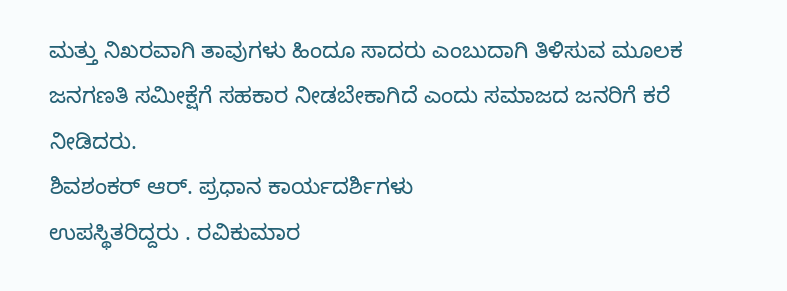ಮತ್ತು ನಿಖರವಾಗಿ ತಾವುಗಳು ಹಿಂದೂ ಸಾದರು ಎಂಬುದಾಗಿ ತಿಳಿಸುವ ಮೂಲಕ ಜನಗಣತಿ ಸಮೀಕ್ಷೆಗೆ ಸಹಕಾರ ನೀಡಬೇಕಾಗಿದೆ ಎಂದು ಸಮಾಜದ ಜನರಿಗೆ ಕರೆ ನೀಡಿದರು.
ಶಿವಶಂಕರ್ ಆ‌ರ್. ಪ್ರಧಾನ ಕಾರ್ಯದರ್ಶಿಗಳು
ಉಪಸ್ಥಿತರಿದ್ದರು . ರವಿಕುಮಾರ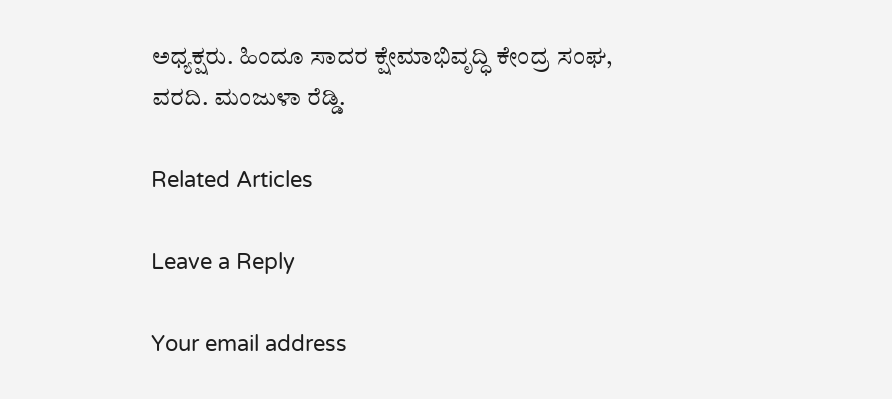ಅಧ್ಯಕ್ಷರು. ಹಿಂದೂ ಸಾದರ ಕ್ಷೇಮಾಭಿವೃದ್ಧಿ ಕೇಂದ್ರ ಸಂಘ, ವರದಿ. ಮಂಜುಳಾ ರೆಡ್ಡಿ.

Related Articles

Leave a Reply

Your email address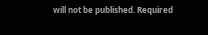will not be published. Required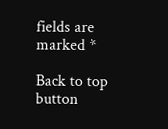fields are marked *

Back to top button